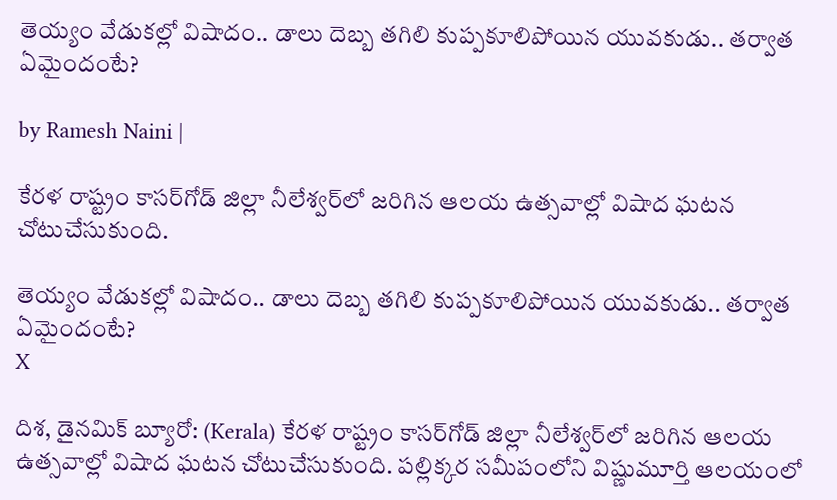తెయ్యం వేడుకల్లో విషాదం.. డాలు దెబ్బ తగిలి కుప్పకూలిపోయిన యువకుడు.. తర్వాత ఏమైందంటే?

by Ramesh Naini |

కేరళ రాష్ట్రం కాసర్‌గోడ్ జిల్లా నీలేశ్వర్‌లో జరిగిన ఆలయ ఉత్సవాల్లో విషాద ఘటన చోటుచేసుకుంది.

తెయ్యం వేడుకల్లో విషాదం.. డాలు దెబ్బ తగిలి కుప్పకూలిపోయిన యువకుడు.. తర్వాత ఏమైందంటే?
X

దిశ, డైనమిక్ బ్యూరో: (Kerala) కేరళ రాష్ట్రం కాసర్‌గోడ్ జిల్లా నీలేశ్వర్‌లో జరిగిన ఆలయ ఉత్సవాల్లో విషాద ఘటన చోటుచేసుకుంది. పల్లిక్కర సమీపంలోని విష్ణుమూర్తి ఆలయంలో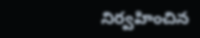నిర్వహించిన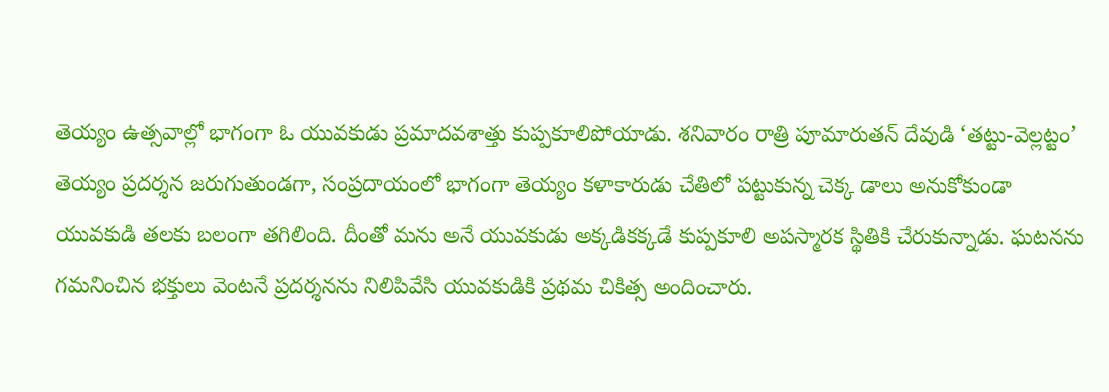తెయ్యం ఉత్సవాల్లో భాగంగా ఓ యువకుడు ప్రమాదవశాత్తు కుప్పకూలిపోయాడు. శనివారం రాత్రి పూమారుతన్ దేవుడి ‘తట్టు-వెల్లట్టం’ తెయ్యం ప్రదర్శన జరుగుతుండగా, సంప్రదాయంలో భాగంగా తెయ్యం కళాకారుడు చేతిలో పట్టుకున్న చెక్క డాలు అనుకోకుండా యువకుడి తలకు బలంగా తగిలింది. దీంతో మను అనే యువకుడు అక్కడికక్కడే కుప్పకూలి అపస్మారక స్థితికి చేరుకున్నాడు. ఘటనను గమనించిన భక్తులు వెంటనే ప్రదర్శనను నిలిపివేసి యువకుడికి ప్రథమ చికిత్స అందించారు.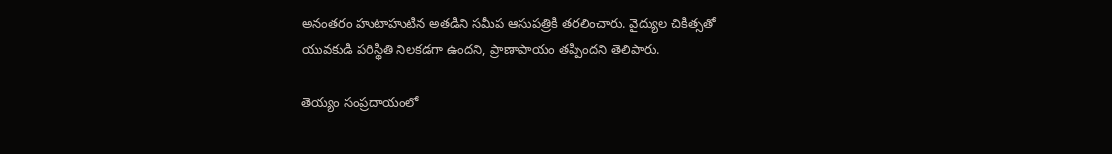అనంతరం హుటాహుటిన అతడిని సమీప ఆసుపత్రికి తరలించారు. వైద్యుల చికిత్సతో యువకుడి పరిస్థితి నిలకడగా ఉందని, ప్రాణాపాయం తప్పిందని తెలిపారు.

తెయ్యం సంప్రదాయంలో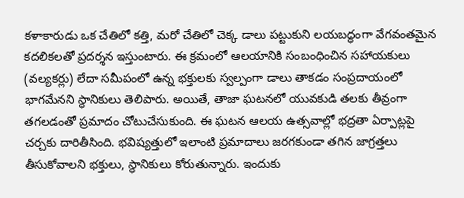కళాకారుడు ఒక చేతిలో కత్తి, మరో చేతిలో చెక్క డాలు పట్టుకుని లయబద్ధంగా వేగవంతమైన కదలికలతో ప్రదర్శన ఇస్తుంటారు. ఈ క్రమంలో ఆలయానికి సంబంధించిన సహాయకులు (వల్యకర్లు) లేదా సమీపంలో ఉన్న భక్తులకు స్వల్పంగా డాలు తాకడం సంప్రదాయంలో భాగమేనని స్థానికులు తెలిపారు. అయితే, తాజా ఘటనలో యువకుడి తలకు తీవ్రంగా తగలడంతో ప్రమాదం చోటుచేసుకుంది. ఈ ఘటన ఆలయ ఉత్సవాల్లో భద్రతా ఏర్పాట్లపై చర్చకు దారితీసింది. భవిష్యత్తులో ఇలాంటి ప్రమాదాలు జరగకుండా తగిన జాగ్రత్తలు తీసుకోవాలని భక్తులు, స్థానికులు కోరుతున్నారు. ఇందుకు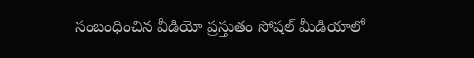సంబంధించిన వీడియో ప్రస్తుతం సోషల్ మీడియాలో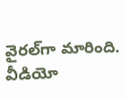వైరల్‌గా మారింది. వీడియో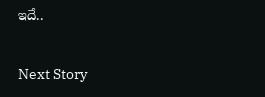ఇదే..

Next Story